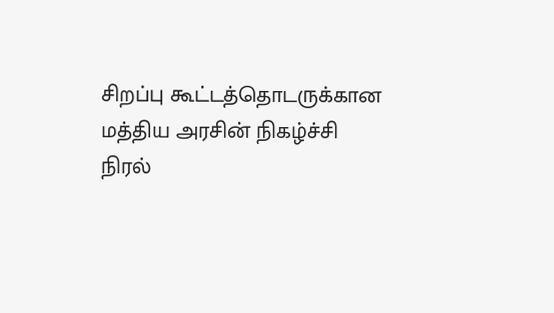சிறப்பு கூட்டத்தொடருக்கான மத்திய அரசின் நிகழ்ச்சி நிரல்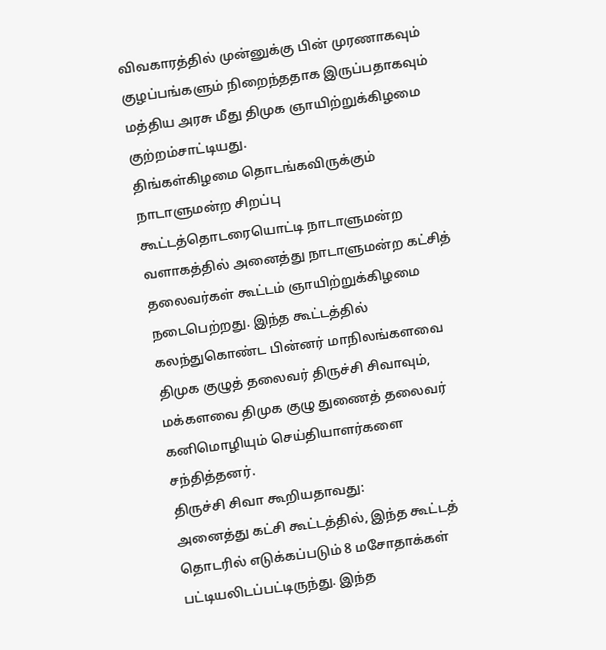விவகாரத்தில் முன்னுக்கு பின் முரணாகவும் குழப்பங்களும் நிறைந்ததாக இருப்பதாகவும் மத்திய அரசு மீது திமுக ஞாயிற்றுக்கிழமை குற்றம்சாட்டியது.
திங்கள்கிழமை தொடங்கவிருக்கும் நாடாளுமன்ற சிறப்பு கூட்டத்தொடரையொட்டி நாடாளுமன்ற வளாகத்தில் அனைத்து நாடாளுமன்ற கட்சித் தலைவர்கள் கூட்டம் ஞாயிற்றுக்கிழமை நடைபெற்றது. இந்த கூட்டத்தில் கலந்துகொண்ட பின்னர் மாநிலங்களவை திமுக குழுத் தலைவர் திருச்சி சிவாவும், மக்களவை திமுக குழு துணைத் தலைவர் கனிமொழியும் செய்தியாளர்களை சந்தித்தனர்.
திருச்சி சிவா கூறியதாவது:
அனைத்து கட்சி கூட்டத்தில், இந்த கூட்டத் தொடரில் எடுக்கப்படும் 8 மசோதாக்கள் பட்டியலிடப்பட்டிருந்து. இந்த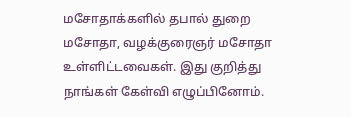மசோதாக்களில் தபால் துறை மசோதா, வழக்குரைஞர் மசோதா உள்ளிட்டவைகள். இது குறித்து நாங்கள் கேள்வி எழுப்பினோம்.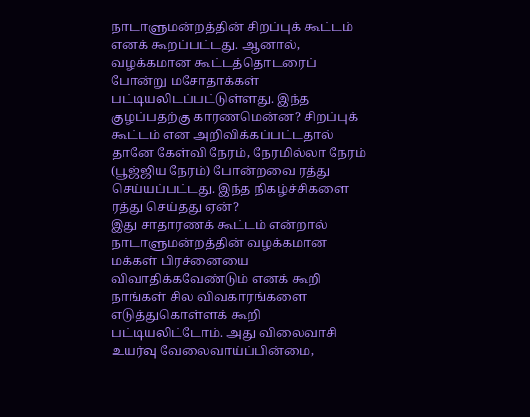நாடாளுமன்றத்தின் சிறப்புக் கூட்டம் எனக் கூறப்பட்டது. ஆனால், வழக்கமான கூட்டத்தொடரைப் போன்று மசோதாக்கள் பட்டியலிடப்பட்டுள்ளது. இந்த குழப்பதற்கு காரணமென்ன? சிறப்புக் கூட்டம் என அறிவிக்கப்பட்டதால் தானே கேள்வி நேரம், நேரமில்லா நேரம் (பூஜ்ஜிய நேரம்) போன்றவை ரத்து செய்யப்பட்டது. இந்த நிகழ்ச்சிகளை ரத்து செய்தது ஏன்?
இது சாதாரணக் கூட்டம் என்றால் நாடாளுமன்றத்தின் வழக்கமான மக்கள் பிரச்னையை விவாதிக்கவேண்டும் எனக் கூறி நாங்கள் சில விவகாரங்களை எடுத்துகொள்ளக் கூறி பட்டியலிட்டோம். அது விலைவாசி உயர்வு வேலைவாய்ப்பின்மை,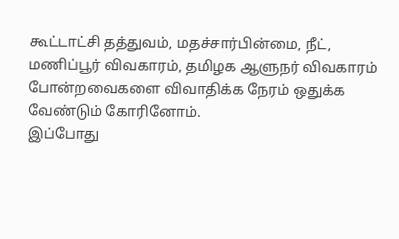கூட்டாட்சி தத்துவம், மதச்சார்பின்மை, நீட், மணிப்பூர் விவகாரம், தமிழக ஆளுநர் விவகாரம் போன்றவைகளை விவாதிக்க நேரம் ஒதுக்க வேண்டும் கோரினோம்.
இப்போது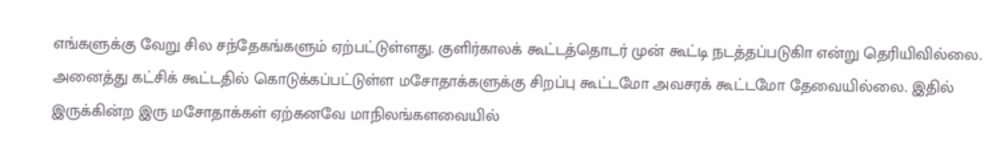எங்களுக்கு வேறு சில சந்தேகங்களும் ஏற்பட்டுள்ளது. குளிர்காலக் கூட்டத்தொடர் முன் கூட்டி நடத்தப்படுகிா என்று தெரியிவில்லை. அனைத்து கட்சிக் கூட்டதில் கொடுக்கப்பட்டுள்ள மசோதாக்களுக்கு சிறப்பு கூட்டமோ அவசரக் கூட்டமோ தேவையில்லை. இதில் இருக்கின்ற இரு மசோதாக்கள் ஏற்கனவே மாநிலங்களவையில்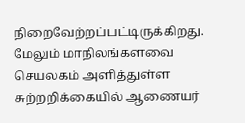நிறைவேற்றப்பட்டிருக்கிறது.
மேலும் மாநிலங்களவை செயலகம் அளித்துள்ள சுற்றறிக்கையில் ஆணையர்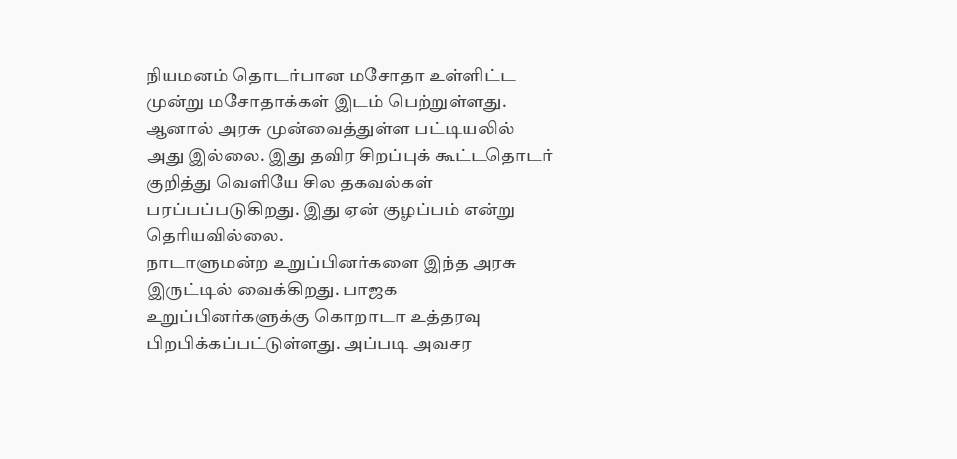நியமனம் தொடர்பான மசோதா உள்ளிட்ட முன்று மசோதாக்கள் இடம் பெற்றுள்ளது. ஆனால் அரசு முன்வைத்துள்ள பட்டியலில் அது இல்லை. இது தவிர சிறப்புக் கூட்டதொடர் குறித்து வெளியே சில தகவல்கள் பரப்பப்படுகிறது. இது ஏன் குழப்பம் என்று தெரியவில்லை.
நாடாளுமன்ற உறுப்பினர்களை இந்த அரசு இருட்டில் வைக்கிறது. பாஜக உறுப்பினர்களுக்கு கொறாடா உத்தரவு பிறபிக்கப்பட்டுள்ளது. அப்படி அவசர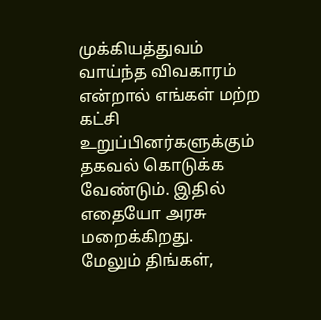முக்கியத்துவம் வாய்ந்த விவகாரம் என்றால் எங்கள் மற்ற கட்சி உறுப்பினர்களுக்கும் தகவல் கொடுக்க வேண்டும். இதில் எதையோ அரசு மறைக்கிறது.
மேலும் திங்கள்,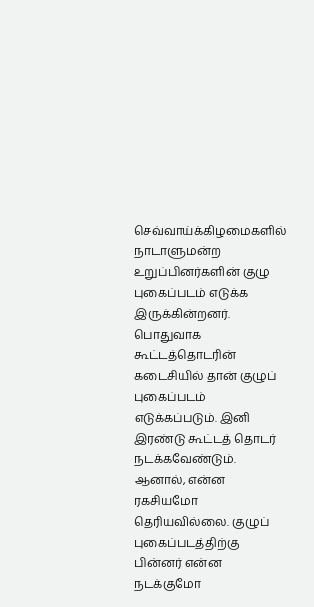செவ்வாய்க்கிழமைகளில் நாடாளுமன்ற உறுப்பினர்களின் குழு புகைப்படம் எடுக்க இருக்கின்றனர். பொதுவாக கூட்டத்தொடரின் கடைசியில் தான் குழுப் புகைப்படம் எடுக்கப்படும். இனி இரண்டு கூட்டத் தொடர் நடக்கவேண்டும். ஆனால், என்ன ரகசியமோ தெரியவில்லை. குழுப் புகைப்படத்திற்கு பின்னர் என்ன நடக்குமோ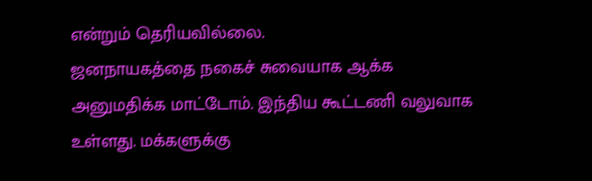என்றும் தெரியவில்லை.
ஜனநாயகத்தை நகைச் சுவையாக ஆக்க அனுமதிக்க மாட்டோம். இந்திய கூட்டணி வலுவாக உள்ளது. மக்களுக்கு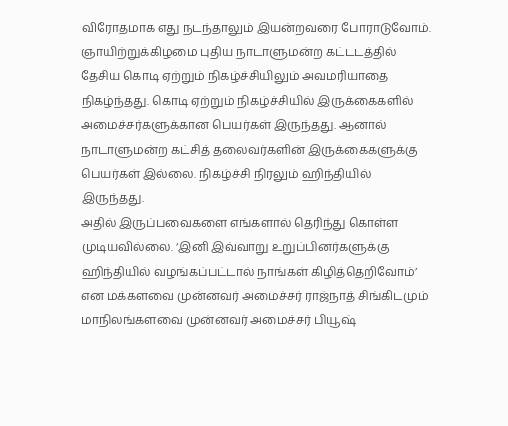விரோதமாக எது நடந்தாலும் இயன்றவரை போராடுவோம்.
ஞாயிற்றுக்கிழமை புதிய நாடாளுமன்ற கட்டடத்தில் தேசிய கொடி ஏற்றும் நிகழ்ச்சியிலும் அவமரியாதை நிகழ்ந்தது. கொடி ஏற்றும் நிகழ்ச்சியில் இருக்கைகளில் அமைச்சர்களுக்கான பெயர்கள் இருந்தது. ஆனால் நாடாளுமன்ற கட்சித் தலைவர்களின் இருக்கைகளுக்கு பெயர்கள் இல்லை. நிகழ்ச்சி நிரலும் ஹிந்தியில் இருந்தது.
அதில் இருப்பவைகளை எங்களால் தெரிந்து கொள்ள முடியவில்லை. ‘இனி இவ்வாறு உறுப்பினர்களுக்கு ஹிந்தியில் வழங்கப்பட்டால் நாங்கள் கிழித்தெறிவோம்’ என மக்களவை முன்னவர் அமைச்சர் ராஜ்நாத் சிங்கிடமும் மாநிலங்களவை முன்னவர் அமைச்சர் பியூஷ்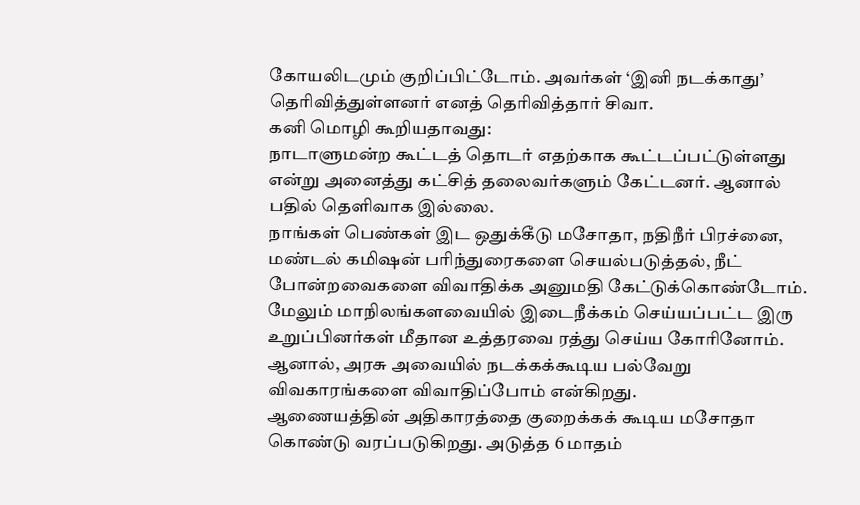கோயலிடமும் குறிப்பிட்டோம். அவர்கள் ‘இனி நடக்காது’ தெரிவித்துள்ளனர் எனத் தெரிவித்தார் சிவா.
கனி மொழி கூறியதாவது:
நாடாளுமன்ற கூட்டத் தொடர் எதற்காக கூட்டப்பட்டுள்ளது என்று அனைத்து கட்சித் தலைவர்களும் கேட்டனர். ஆனால் பதில் தெளிவாக இல்லை.
நாங்கள் பெண்கள் இட ஒதுக்கீடு மசோதா, நதிநீர் பிரச்னை, மண்டல் கமிஷன் பரிந்துரைகளை செயல்படுத்தல், நீட் போன்றவைகளை விவாதிக்க அனுமதி கேட்டுக்கொண்டோம். மேலும் மாநிலங்களவையில் இடைநீக்கம் செய்யப்பட்ட இரு உறுப்பினர்கள் மீதான உத்தரவை ரத்து செய்ய கோரினோம். ஆனால், அரசு அவையில் நடக்கக்கூடிய பல்வேறு விவகாரங்களை விவாதிப்போம் என்கிறது.
ஆணையத்தின் அதிகாரத்தை குறைக்கக் கூடிய மசோதா கொண்டு வரப்படுகிறது. அடுத்த 6 மாதம்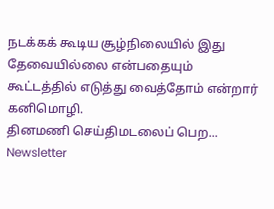நடக்கக் கூடிய சூழ்நிலையில் இது தேவையில்லை என்பதையும் கூட்டத்தில் எடுத்து வைத்தோம் என்றார் கனிமொழி.
தினமணி செய்திமடலைப் பெற... Newsletter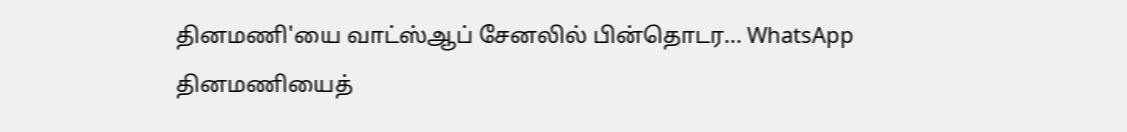தினமணி'யை வாட்ஸ்ஆப் சேனலில் பின்தொடர... WhatsApp
தினமணியைத்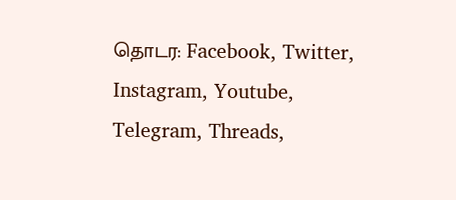தொடர: Facebook, Twitter, Instagram, Youtube, Telegram, Threads,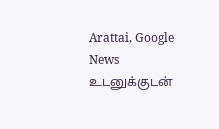Arattai, Google News
உடனுக்குடன்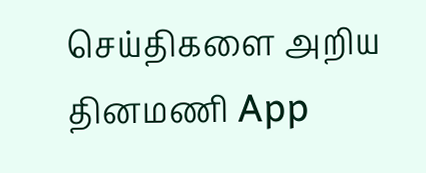செய்திகளை அறிய தினமணி App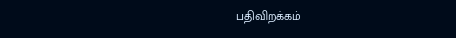பதிவிறக்கம்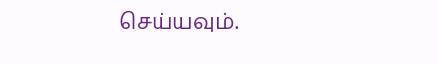செய்யவும்.